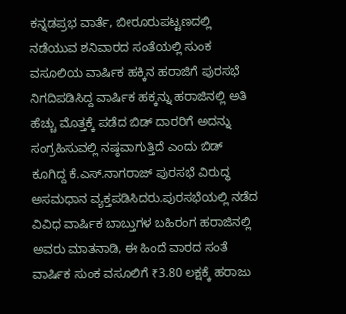ಕನ್ನಡಪ್ರಭ ವಾರ್ತೆ, ಬೀರೂರುಪಟ್ಟಣದಲ್ಲಿ ನಡೆಯುವ ಶನಿವಾರದ ಸಂತೆಯಲ್ಲಿ ಸುಂಕ ವಸೂಲಿಯ ವಾರ್ಷಿಕ ಹಕ್ಕಿನ ಹರಾಜಿಗೆ ಪುರಸಭೆ ನಿಗದಿಪಡಿಸಿದ್ದ ವಾರ್ಷಿಕ ಹಕ್ಕನ್ನು ಹರಾಜಿನಲ್ಲಿ ಅತಿ ಹೆಚ್ಚು ಮೊತ್ತಕ್ಕೆ ಪಡೆದ ಬಿಡ್ ದಾರರಿಗೆ ಅದನ್ನು ಸಂಗ್ರಹಿಸುವಲ್ಲಿ ನಷ್ಠವಾಗುತ್ತಿದೆ ಎಂದು ಬಿಡ್ ಕೂಗಿದ್ದ ಕೆ.ಎಸ್.ನಾಗರಾಜ್ ಪುರಸಭೆ ವಿರುದ್ಧ ಅಸಮಧಾನ ವ್ಯಕ್ತಪಡಿಸಿದರು.ಪುರಸಭೆಯಲ್ಲಿ ನಡೆದ ವಿವಿಧ ವಾರ್ಷಿಕ ಬಾಬ್ತುಗಳ ಬಹಿರಂಗ ಹರಾಜಿನಲ್ಲಿ ಅವರು ಮಾತನಾಡಿ, ಈ ಹಿಂದೆ ವಾರದ ಸಂತೆ ವಾರ್ಷಿಕ ಸುಂಕ ವಸೂಲಿಗೆ ₹3.80 ಲಕ್ಷಕ್ಕೆ ಹರಾಜು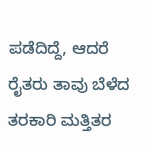ಪಡೆದಿದ್ದೆ, ಆದರೆ ರೈತರು ತಾವು ಬೆಳೆದ ತರಕಾರಿ ಮತ್ತಿತರ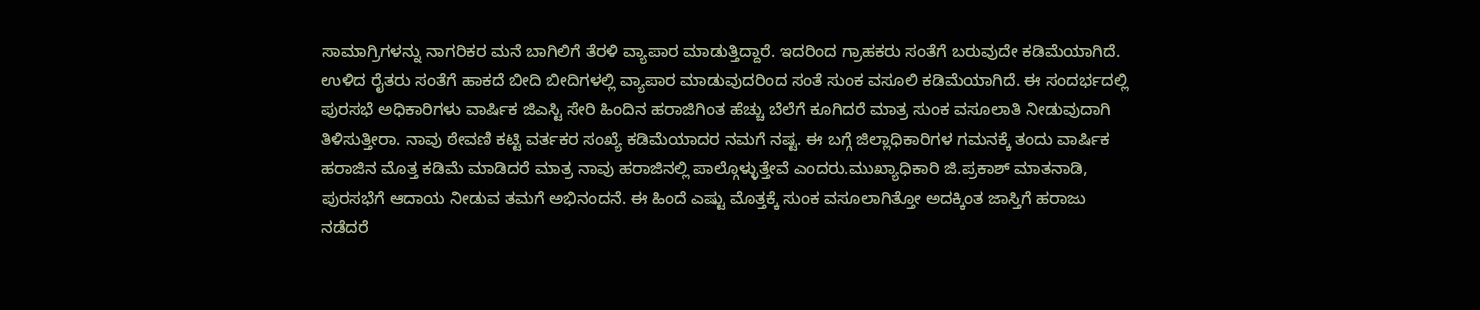ಸಾಮಾಗ್ರಿಗಳನ್ನು ನಾಗರಿಕರ ಮನೆ ಬಾಗಿಲಿಗೆ ತೆರಳಿ ವ್ಯಾಪಾರ ಮಾಡುತ್ತಿದ್ದಾರೆ. ಇದರಿಂದ ಗ್ರಾಹಕರು ಸಂತೆಗೆ ಬರುವುದೇ ಕಡಿಮೆಯಾಗಿದೆ. ಉಳಿದ ರೈತರು ಸಂತೆಗೆ ಹಾಕದೆ ಬೀದಿ ಬೀದಿಗಳಲ್ಲಿ ವ್ಯಾಪಾರ ಮಾಡುವುದರಿಂದ ಸಂತೆ ಸುಂಕ ವಸೂಲಿ ಕಡಿಮೆಯಾಗಿದೆ. ಈ ಸಂದರ್ಭದಲ್ಲಿ ಪುರಸಭೆ ಅಧಿಕಾರಿಗಳು ವಾರ್ಷಿಕ ಜಿಎಸ್ಟಿ ಸೇರಿ ಹಿಂದಿನ ಹರಾಜಿಗಿಂತ ಹೆಚ್ಚು ಬೆಲೆಗೆ ಕೂಗಿದರೆ ಮಾತ್ರ ಸುಂಕ ವಸೂಲಾತಿ ನೀಡುವುದಾಗಿ ತಿಳಿಸುತ್ತೀರಾ. ನಾವು ಠೇವಣಿ ಕಟ್ಟಿ ವರ್ತಕರ ಸಂಖ್ಯೆ ಕಡಿಮೆಯಾದರ ನಮಗೆ ನಷ್ಟ. ಈ ಬಗ್ಗೆ ಜಿಲ್ಲಾಧಿಕಾರಿಗಳ ಗಮನಕ್ಕೆ ತಂದು ವಾರ್ಷಿಕ ಹರಾಜಿನ ಮೊತ್ತ ಕಡಿಮೆ ಮಾಡಿದರೆ ಮಾತ್ರ ನಾವು ಹರಾಜಿನಲ್ಲಿ ಪಾಲ್ಗೊಳ್ಳುತ್ತೇವೆ ಎಂದರು.ಮುಖ್ಯಾಧಿಕಾರಿ ಜಿ.ಪ್ರಕಾಶ್ ಮಾತನಾಡಿ, ಪುರಸಭೆಗೆ ಆದಾಯ ನೀಡುವ ತಮಗೆ ಅಭಿನಂದನೆ. ಈ ಹಿಂದೆ ಎಷ್ಟು ಮೊತ್ತಕ್ಕೆ ಸುಂಕ ವಸೂಲಾಗಿತ್ತೋ ಅದಕ್ಕಿಂತ ಜಾಸ್ತಿಗೆ ಹರಾಜು ನಡೆದರೆ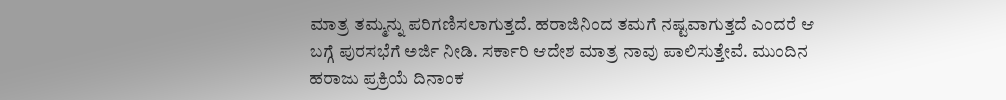ಮಾತ್ರ ತಮ್ಮನ್ನು ಪರಿಗಣಿಸಲಾಗುತ್ತದೆ. ಹರಾಜಿನಿಂದ ತಮಗೆ ನಷ್ಟವಾಗುತ್ತದೆ ಎಂದರೆ ಆ ಬಗ್ಗೆ ಪುರಸಭೆಗೆ ಅರ್ಜಿ ನೀಡಿ. ಸರ್ಕಾರಿ ಆದೇಶ ಮಾತ್ರ ನಾವು ಪಾಲಿಸುತ್ತೇವೆ. ಮುಂದಿನ ಹರಾಜು ಪ್ರಕ್ರಿಯೆ ದಿನಾಂಕ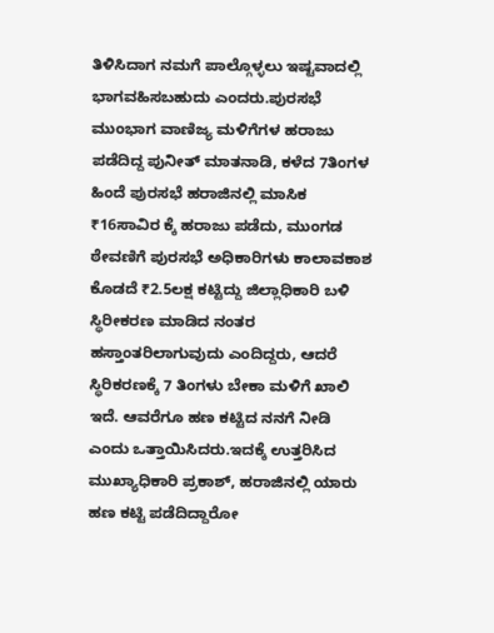ತಿಳಿಸಿದಾಗ ನಮಗೆ ಪಾಲ್ಗೊಳ್ಳಲು ಇಷ್ಟವಾದಲ್ಲಿ ಭಾಗವಹಿಸಬಹುದು ಎಂದರು.ಪುರಸಭೆ ಮುಂಭಾಗ ವಾಣಿಜ್ಯ ಮಳಿಗೆಗಳ ಹರಾಜು ಪಡೆದಿದ್ದ ಪುನೀತ್ ಮಾತನಾಡಿ, ಕಳೆದ 7ತಿಂಗಳ ಹಿಂದೆ ಪುರಸಭೆ ಹರಾಜಿನಲ್ಲಿ ಮಾಸಿಕ ₹16ಸಾವಿರ ಕ್ಕೆ ಹರಾಜು ಪಡೆದು, ಮುಂಗಡ ಠೇವಣಿಗೆ ಪುರಸಭೆ ಅಧಿಕಾರಿಗಳು ಕಾಲಾವಕಾಶ ಕೊಡದೆ ₹2.5ಲಕ್ಷ ಕಟ್ಟಿದ್ದು ಜಿಲ್ಲಾಧಿಕಾರಿ ಬಳಿ ಸ್ಥಿರೀಕರಣ ಮಾಡಿದ ನಂತರ ಹಸ್ತಾಂತರಿಲಾಗುವುದು ಎಂದಿದ್ದರು, ಆದರೆ ಸ್ಥಿರಿಕರಣಕ್ಕೆ 7 ತಿಂಗಳು ಬೇಕಾ ಮಳಿಗೆ ಖಾಲಿ ಇದೆ. ಆವರೆಗೂ ಹಣ ಕಟ್ಟಿದ ನನಗೆ ನೀಡಿ ಎಂದು ಒತ್ತಾಯಿಸಿದರು.ಇದಕ್ಕೆ ಉತ್ತರಿಸಿದ ಮುಖ್ಯಾಧಿಕಾರಿ ಪ್ರಕಾಶ್, ಹರಾಜಿನಲ್ಲಿ ಯಾರು ಹಣ ಕಟ್ಟಿ ಪಡೆದಿದ್ದಾರೋ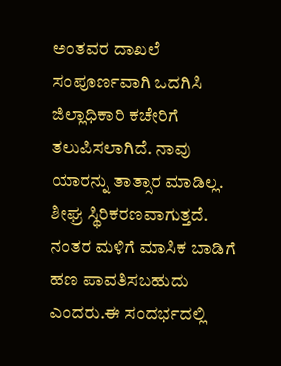ಅಂತವರ ದಾಖಲೆ ಸಂಪೂರ್ಣವಾಗಿ ಒದಗಿಸಿ ಜಿಲ್ಲಾಧಿಕಾರಿ ಕಚೇರಿಗೆ ತಲುಪಿಸಲಾಗಿದೆ. ನಾವು ಯಾರನ್ನು ತಾತ್ಸಾರ ಮಾಡಿಲ್ಲ. ಶೀಘ್ರ ಸ್ಥಿರಿಕರಣವಾಗುತ್ತದೆ. ನಂತರ ಮಳಿಗೆ ಮಾಸಿಕ ಬಾಡಿಗೆ ಹಣ ಪಾವತಿಸಬಹುದು ಎಂದರು.ಈ ಸಂದರ್ಭದಲ್ಲಿ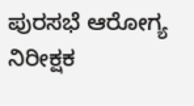ಪುರಸಭೆ ಆರೋಗ್ಯ ನಿರೀಕ್ಷಕ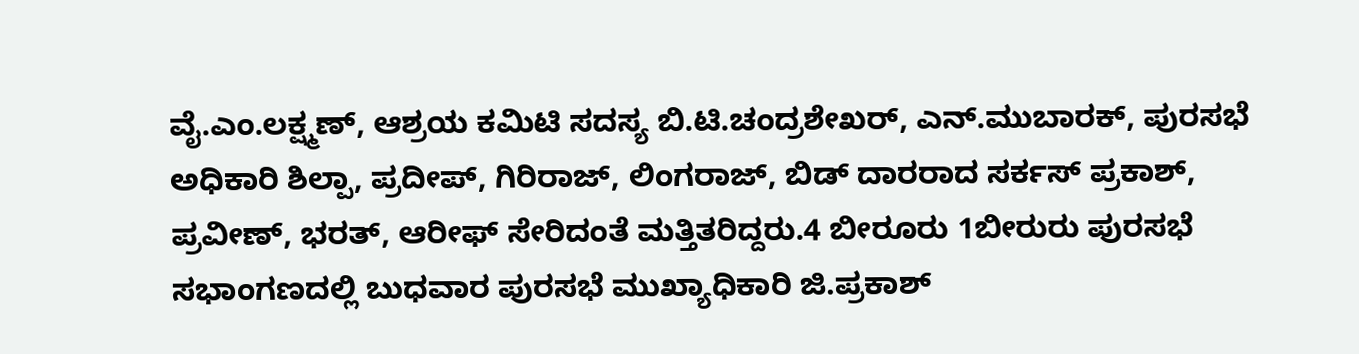ವೈ.ಎಂ.ಲಕ್ಷ್ಮಣ್, ಆಶ್ರಯ ಕಮಿಟಿ ಸದಸ್ಯ ಬಿ.ಟಿ.ಚಂದ್ರಶೇಖರ್, ಎನ್.ಮುಬಾರಕ್, ಪುರಸಭೆ ಅಧಿಕಾರಿ ಶಿಲ್ಪಾ, ಪ್ರದೀಪ್, ಗಿರಿರಾಜ್, ಲಿಂಗರಾಜ್, ಬಿಡ್ ದಾರರಾದ ಸರ್ಕಸ್ ಪ್ರಕಾಶ್, ಪ್ರವೀಣ್, ಭರತ್, ಆರೀಫ್ ಸೇರಿದಂತೆ ಮತ್ತಿತರಿದ್ದರು.4 ಬೀರೂರು 1ಬೀರುರು ಪುರಸಭೆ ಸಭಾಂಗಣದಲ್ಲಿ ಬುಧವಾರ ಪುರಸಭೆ ಮುಖ್ಯಾಧಿಕಾರಿ ಜಿ.ಪ್ರಕಾಶ್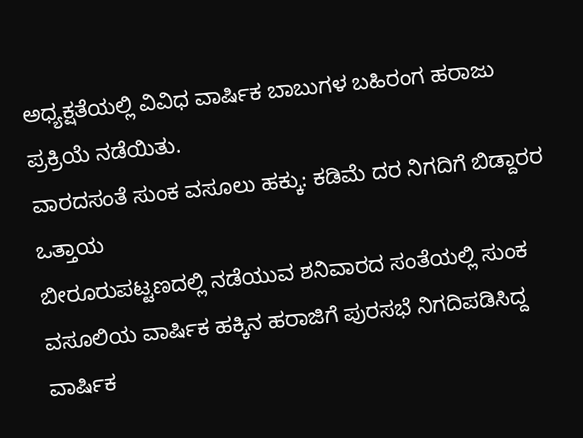ಅಧ್ಯಕ್ಷತೆಯಲ್ಲಿ ವಿವಿಧ ವಾರ್ಷಿಕ ಬಾಬುಗಳ ಬಹಿರಂಗ ಹರಾಜು ಪ್ರಕ್ರಿಯೆ ನಡೆಯಿತು.
ವಾರದಸಂತೆ ಸುಂಕ ವಸೂಲು ಹಕ್ಕು: ಕಡಿಮೆ ದರ ನಿಗದಿಗೆ ಬಿಡ್ದಾರರ ಒತ್ತಾಯ
ಬೀರೂರುಪಟ್ಟಣದಲ್ಲಿ ನಡೆಯುವ ಶನಿವಾರದ ಸಂತೆಯಲ್ಲಿ ಸುಂಕ ವಸೂಲಿಯ ವಾರ್ಷಿಕ ಹಕ್ಕಿನ ಹರಾಜಿಗೆ ಪುರಸಭೆ ನಿಗದಿಪಡಿಸಿದ್ದ ವಾರ್ಷಿಕ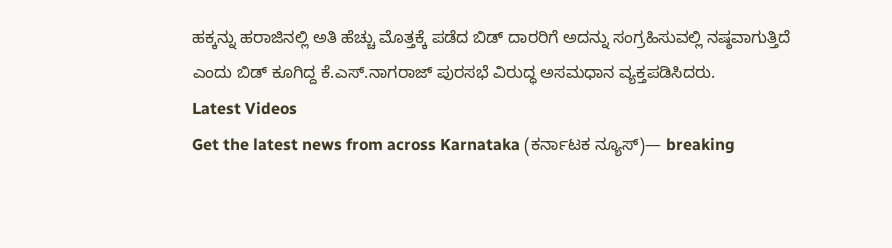ಹಕ್ಕನ್ನು ಹರಾಜಿನಲ್ಲಿ ಅತಿ ಹೆಚ್ಚು ಮೊತ್ತಕ್ಕೆ ಪಡೆದ ಬಿಡ್ ದಾರರಿಗೆ ಅದನ್ನು ಸಂಗ್ರಹಿಸುವಲ್ಲಿ ನಷ್ಠವಾಗುತ್ತಿದೆ ಎಂದು ಬಿಡ್ ಕೂಗಿದ್ದ ಕೆ.ಎಸ್.ನಾಗರಾಜ್ ಪುರಸಭೆ ವಿರುದ್ಧ ಅಸಮಧಾನ ವ್ಯಕ್ತಪಡಿಸಿದರು.
Latest Videos
Get the latest news from across Karnataka (ಕರ್ನಾಟಕ ನ್ಯೂಸ್)— breaking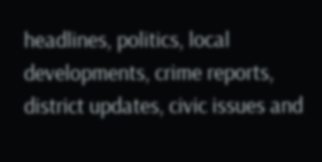headlines, politics, local developments, crime reports, district updates, civic issues and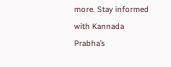more. Stay informed with Kannada Prabha’s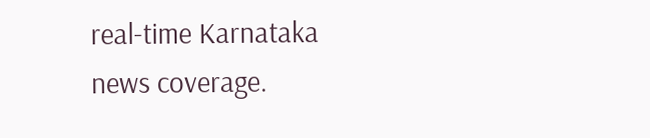real‑time Karnataka news coverage.